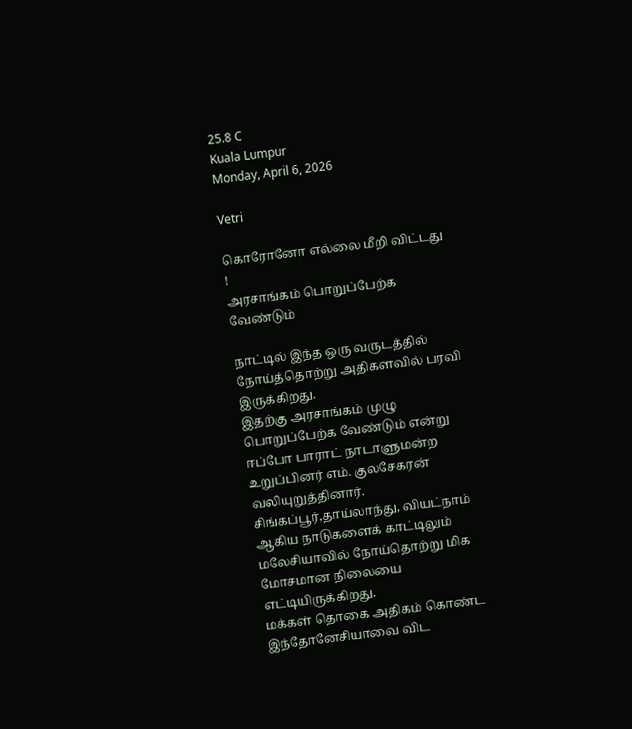25.8 C
Kuala Lumpur
Monday, April 6, 2026

Vetri

கொரோனோ எல்லை மீறி விட்டது !
அரசாங்கம் பொறுப்பேற்க வேண்டும்

நாட்டில் இந்த ஒரு வருடத்தில் நோய்த்தொற்று அதிகளவில் பரவி இருக்கிறது.
இதற்கு அரசாங்கம் முழு பொறுப்பேற்க வேண்டும் என்று ஈப்போ பாராட் நாடாளுமன்ற உறுப்பினர் எம். குலசேகரன் வலியுறுத்தினார். சிங்கப்பூர்,தாய்லாந்து, வியட்நாம் ஆகிய நாடுகளைக் காட்டிலும் மலேசியாவில் நோய்தொற்று மிக மோசமான நிலையை எட்டியிருக்கிறது.
மக்கள் தொகை அதிகம் கொண்ட இந்தோனேசியாவை விட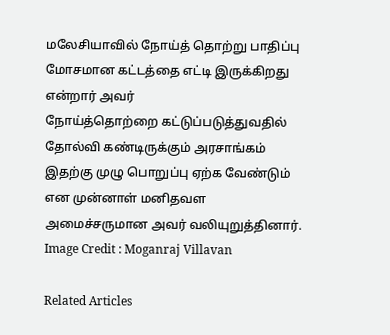மலேசியாவில் நோய்த் தொற்று பாதிப்பு மோசமான கட்டத்தை எட்டி இருக்கிறது என்றார் அவர்
நோய்த்தொற்றை கட்டுப்படுத்துவதில் தோல்வி கண்டிருக்கும் அரசாங்கம் இதற்கு முழு பொறுப்பு ஏற்க வேண்டும் என முன்னாள் மனிதவள அமைச்சருமான அவர் வலியுறுத்தினார். Image Credit : Moganraj Villavan

Related Articles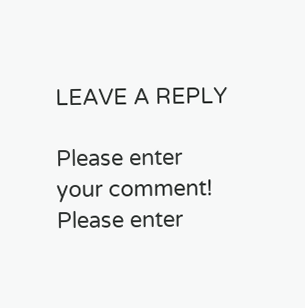LEAVE A REPLY

Please enter your comment!
Please enter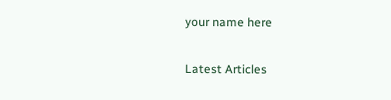your name here

Latest Articles